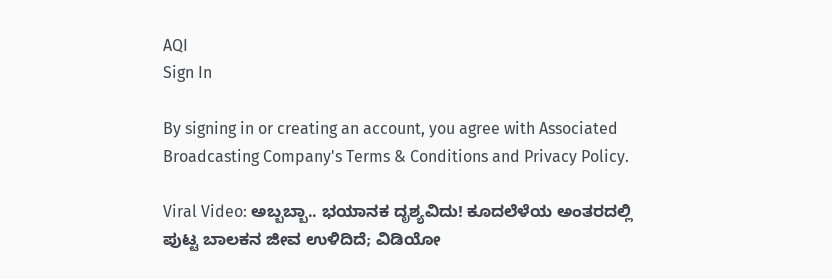AQI
Sign In

By signing in or creating an account, you agree with Associated Broadcasting Company's Terms & Conditions and Privacy Policy.

Viral Video: ಅಬ್ಬಬ್ಬಾ.. ಭಯಾನಕ ದೃಶ್ಯವಿದು! ಕೂದಲೆಳೆಯ ಅಂತರದಲ್ಲಿ ಪುಟ್ಟ ಬಾಲಕನ ಜೀವ ಉಳಿದಿದೆ; ವಿಡಿಯೋ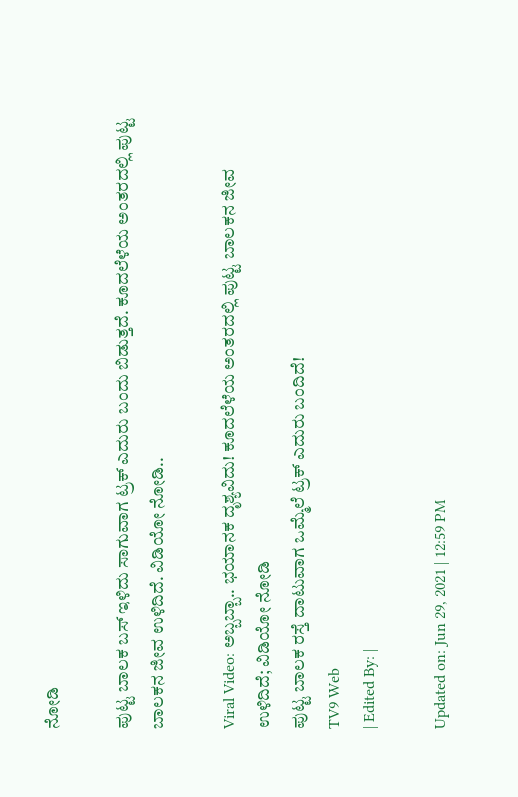ನೋಡಿ

ಪುಟ್ಟ ಬಾಲಕ ಬಸ್ ಇಳಿದು ಸಾಗುವಾಗ ಟ್ರಕ್ ಎದುರು ಬಂದು ಬಿಡುತ್ತದೆ. ಕೂದಲೆಳೆಯ ಅಂತರದಲ್ಲಿ ಪುಟ್ಟ ಬಾಲಕನ ಜೀವ ಉಳಿದಿದೆ. ವಿಡಿಯೋ ನೋಡಿ..

Viral Video: ಅಬ್ಬಬ್ಬಾ.. ಭಯಾನಕ ದೃಶ್ಯವಿದು! ಕೂದಲೆಳೆಯ ಅಂತರದಲ್ಲಿ ಪುಟ್ಟ ಬಾಲಕನ ಜೀವ ಉಳಿದಿದೆ; ವಿಡಿಯೋ ನೋಡಿ
ಪುಟ್ಟ ಬಾಲಕ ರಸ್ತೆ ದಾಟುವಾಗ ಒಮ್ಮೆಲೆ ಟ್ರಕ್ ಎದುರು ಬಂದಿದೆ!
TV9 Web
| Edited By: |

Updated on: Jun 29, 2021 | 12:59 PM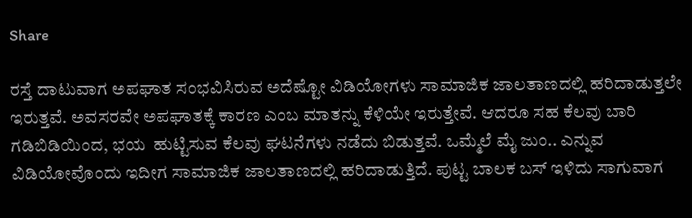Share

ರಸ್ತೆ ದಾಟುವಾಗ ಅಪಘಾತ ಸಂಭವಿಸಿರುವ ಅದೆಷ್ಟೋ ವಿಡಿಯೋಗಳು ಸಾಮಾಜಿಕ ಜಾಲತಾಣದಲ್ಲಿ ಹರಿದಾಡುತ್ತಲೇ ಇರುತ್ತವೆ. ಅವಸರವೇ ಅಪಘಾತಕ್ಕೆ ಕಾರಣ ಎಂಬ ಮಾತನ್ನು ಕೆಳಿಯೇ ಇರುತ್ತೇವೆ. ಆದರೂ ಸಹ ಕೆಲವು ಬಾರಿ ಗಡಿಬಿಡಿಯಿಂದ, ಭಯ  ಹುಟ್ಟಿಸುವ ಕೆಲವು ಘಟನೆಗಳು ನಡೆದು ಬಿಡುತ್ತವೆ. ಒಮ್ಮೆಲೆ ಮೈ ಜುಂ.. ಎನ್ನುವ ವಿಡಿಯೋವೊಂದು ಇದೀಗ ಸಾಮಾಜಿಕ ಜಾಲತಾಣದಲ್ಲಿ ಹರಿದಾಡುತ್ತಿದೆ. ಪುಟ್ಟ ಬಾಲಕ ಬಸ್ ಇಳಿದು ಸಾಗುವಾಗ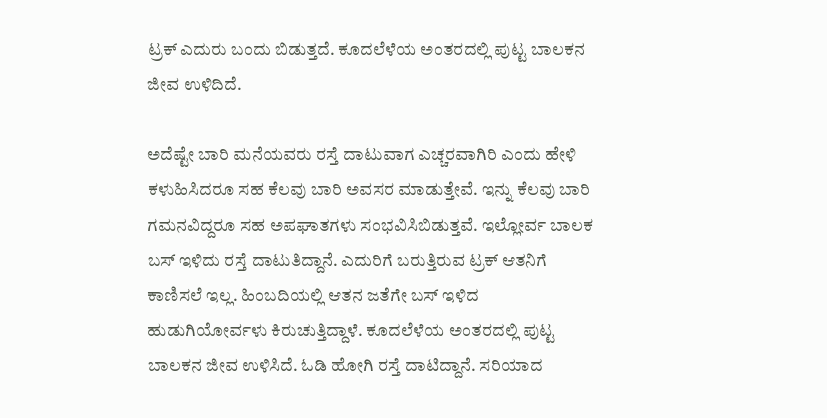ಟ್ರಕ್ ಎದುರು ಬಂದು ಬಿಡುತ್ತದೆ. ಕೂದಲೆಳೆಯ ಅಂತರದಲ್ಲಿ ಪುಟ್ಟ ಬಾಲಕನ ಜೀವ ಉಳಿದಿದೆ.

ಅದೆಷ್ಟೇ ಬಾರಿ ಮನೆಯವರು ರಸ್ತೆ ದಾಟುವಾಗ ಎಚ್ಚರವಾಗಿರಿ ಎಂದು ಹೇಳಿ ಕಳುಹಿಸಿದರೂ ಸಹ ಕೆಲವು ಬಾರಿ ಅವಸರ ಮಾಡುತ್ತೇವೆ. ಇನ್ನು ಕೆಲವು ಬಾರಿ ಗಮನವಿದ್ದರೂ ಸಹ ಅಪಘಾತಗಳು ಸಂಭವಿಸಿಬಿಡುತ್ತವೆ. ಇಲ್ಲೋರ್ವ ಬಾಲಕ ಬಸ್ ಇಳಿದು ರಸ್ತೆ ದಾಟುತಿದ್ದಾನೆ. ಎದುರಿಗೆ ಬರುತ್ತಿರುವ ಟ್ರಕ್ ಆತನಿಗೆ ಕಾಣಿಸಲೆ ಇಲ್ಲ. ಹಿಂಬದಿಯಲ್ಲಿ ಆತನ ಜತೆಗೇ ಬಸ್ ಇಳಿದ ಹುಡುಗಿಯೋರ್ವಳು ಕಿರುಚುತ್ತಿದ್ದಾಳೆ. ಕೂದಲೆಳೆಯ ಅಂತರದಲ್ಲಿ ಪುಟ್ಟ ಬಾಲಕನ ಜೀವ ಉಳಿಸಿದೆ. ಓಡಿ ಹೋಗಿ ರಸ್ತೆ ದಾಟಿದ್ದಾನೆ. ಸರಿಯಾದ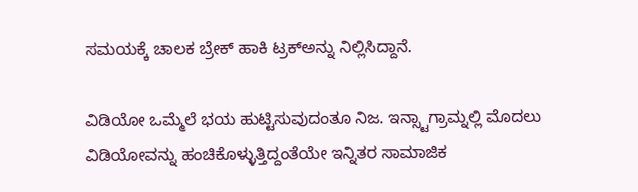ಸಮಯಕ್ಕೆ ಚಾಲಕ ಬ್ರೇಕ್ ಹಾಕಿ ಟ್ರಕ್ಅನ್ನು ನಿಲ್ಲಿಸಿದ್ದಾನೆ.

ವಿಡಿಯೋ ಒಮ್ಮೆಲೆ ಭಯ ಹುಟ್ಟಿಸುವುದಂತೂ ನಿಜ. ಇನ್ಸ್ಟಾಗ್ರಾಮ್ನಲ್ಲಿ ಮೊದಲು ವಿಡಿಯೋವನ್ನು ಹಂಚಿಕೊಳ್ಳುತ್ತಿದ್ದಂತೆಯೇ ಇನ್ನಿತರ ಸಾಮಾಜಿಕ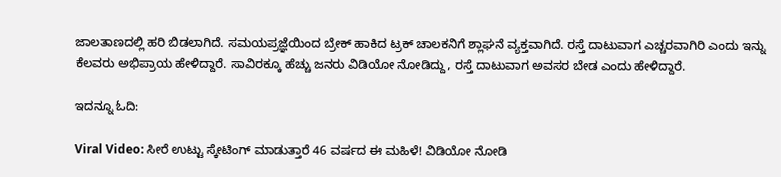ಜಾಲತಾಣದಲ್ಲಿ ಹರಿ ಬಿಡಲಾಗಿದೆ. ಸಮಯಪ್ರಜ್ಞೆಯಿಂದ ಬ್ರೇಕ್ ಹಾಕಿದ ಟ್ರಕ್ ಚಾಲಕನಿಗೆ ಶ್ಲಾಘನೆ ವ್ಯಕ್ತವಾಗಿದೆ. ರಸ್ತೆ ದಾಟುವಾಗ ಎಚ್ಚರವಾಗಿರಿ ಎಂದು ಇನ್ನು ಕೆಲವರು ಅಭಿಪ್ರಾಯ ಹೇಳಿದ್ದಾರೆ. ಸಾವಿರಕ್ಕೂ ಹೆಚ್ಚು ಜನರು ವಿಡಿಯೋ ನೋಡಿದ್ದು, ರಸ್ತೆ ದಾಟುವಾಗ ಅವಸರ ಬೇಡ ಎಂದು ಹೇಳಿದ್ದಾರೆ.

ಇದನ್ನೂ ಓದಿ:

Viral Video: ಸೀರೆ ಉಟ್ಟು ಸ್ಕೇಟಿಂಗ್ ಮಾಡುತ್ತಾರೆ 46 ವರ್ಷದ ಈ ಮಹಿಳೆ! ವಿಡಿಯೋ‌ ನೋಡಿ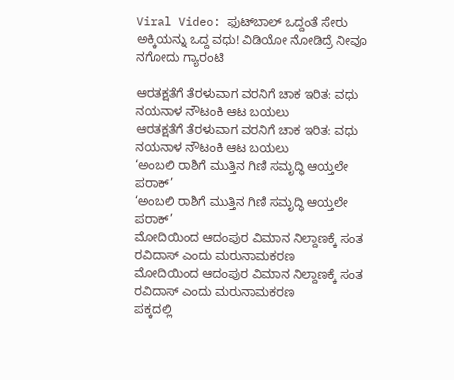Viral Video: ಫುಟ್‌ಬಾಲ್‌ ಒದ್ದಂತೆ ಸೇರು ಅಕ್ಕಿಯನ್ನು ಒದ್ದ ವಧು! ವಿಡಿಯೋ ನೋಡಿದ್ರೆ ನೀವೂ ನಗೋದು ಗ್ಯಾರಂಟಿ

ಆರತಕ್ಷತೆಗೆ ತೆರಳುವಾಗ ವರನಿಗೆ ಚಾಕ ಇರಿತ: ವಧು ನಯನಾಳ ನೌಟಂಕಿ ಆಟ ಬಯಲು
ಆರತಕ್ಷತೆಗೆ ತೆರಳುವಾಗ ವರನಿಗೆ ಚಾಕ ಇರಿತ: ವಧು ನಯನಾಳ ನೌಟಂಕಿ ಆಟ ಬಯಲು
‘ಅಂಬಲಿ ರಾಶಿಗೆ ಮುತ್ತಿನ ಗಿಣಿ ಸಮೃದ್ಧಿ ಆಯ್ತಲೇ ಪರಾಕ್’
‘ಅಂಬಲಿ ರಾಶಿಗೆ ಮುತ್ತಿನ ಗಿಣಿ ಸಮೃದ್ಧಿ ಆಯ್ತಲೇ ಪರಾಕ್’
ಮೋದಿಯಿಂದ ಆದಂಪುರ ವಿಮಾನ ನಿಲ್ದಾಣಕ್ಕೆ ಸಂತ ರವಿದಾಸ್ ಎಂದು ಮರುನಾಮಕರಣ
ಮೋದಿಯಿಂದ ಆದಂಪುರ ವಿಮಾನ ನಿಲ್ದಾಣಕ್ಕೆ ಸಂತ ರವಿದಾಸ್ ಎಂದು ಮರುನಾಮಕರಣ
ಪಕ್ಕದಲ್ಲಿ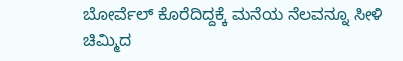ಬೋರ್ವೆಲ್ ಕೊರೆದಿದ್ದಕ್ಕೆ ಮನೆಯ ನೆಲವನ್ನೂ ಸೀಳಿ ಚಿಮ್ಮಿದ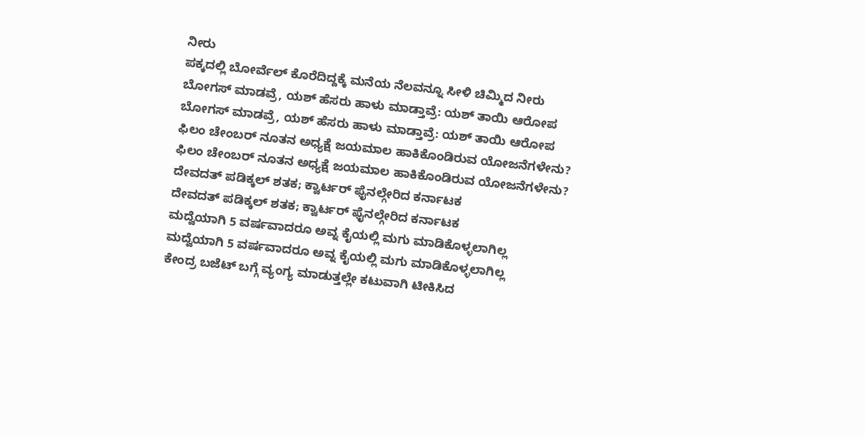ನೀರು
ಪಕ್ಕದಲ್ಲಿ ಬೋರ್ವೆಲ್ ಕೊರೆದಿದ್ದಕ್ಕೆ ಮನೆಯ ನೆಲವನ್ನೂ ಸೀಳಿ ಚಿಮ್ಮಿದ ನೀರು
ಬೋಗಸ್ ಮಾಡವ್ರೆ, ಯಶ್ ಹೆಸರು ಹಾಳು ಮಾಡ್ತಾವ್ರೆ: ಯಶ್ ತಾಯಿ ಆರೋಪ
ಬೋಗಸ್ ಮಾಡವ್ರೆ, ಯಶ್ ಹೆಸರು ಹಾಳು ಮಾಡ್ತಾವ್ರೆ: ಯಶ್ ತಾಯಿ ಆರೋಪ
ಫಿಲಂ ಚೇಂಬರ್ ನೂತನ ಅಧ್ಯಕ್ಷೆ ಜಯಮಾಲ ಹಾಕಿಕೊಂಡಿರುವ ಯೋಜನೆಗಳೇನು?
ಫಿಲಂ ಚೇಂಬರ್ ನೂತನ ಅಧ್ಯಕ್ಷೆ ಜಯಮಾಲ ಹಾಕಿಕೊಂಡಿರುವ ಯೋಜನೆಗಳೇನು?
ದೇವದತ್ ಪಡಿಕ್ಕಲ್ ಶತಕ; ಕ್ವಾರ್ಟರ್ ಫೈನಲ್ಗೇರಿದ ಕರ್ನಾಟಕ
ದೇವದತ್ ಪಡಿಕ್ಕಲ್ ಶತಕ; ಕ್ವಾರ್ಟರ್ ಫೈನಲ್ಗೇರಿದ ಕರ್ನಾಟಕ
ಮದ್ವೆಯಾಗಿ 5 ವರ್ಷವಾದರೂ ಅವ್ನ ಕೈಯಲ್ಲಿ ಮಗು ಮಾಡಿಕೊಳ್ಳಲಾಗಿಲ್ಲ
ಮದ್ವೆಯಾಗಿ 5 ವರ್ಷವಾದರೂ ಅವ್ನ ಕೈಯಲ್ಲಿ ಮಗು ಮಾಡಿಕೊಳ್ಳಲಾಗಿಲ್ಲ
ಕೇಂದ್ರ ಬಜೆಟ್ ಬಗ್ಗೆ ವ್ಯಂಗ್ಯ ಮಾಡುತ್ತಲ್ಲೇ ಕಟುವಾಗಿ ಟೀಕಿಸಿದ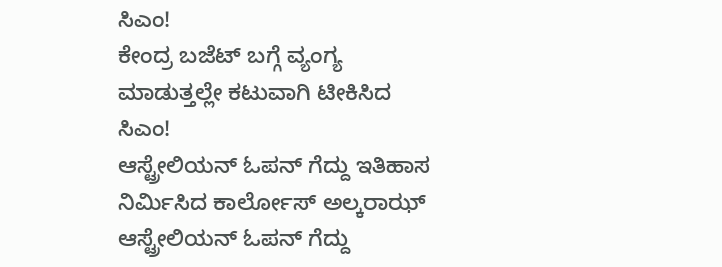ಸಿಎಂ!
ಕೇಂದ್ರ ಬಜೆಟ್ ಬಗ್ಗೆ ವ್ಯಂಗ್ಯ ಮಾಡುತ್ತಲ್ಲೇ ಕಟುವಾಗಿ ಟೀಕಿಸಿದ ಸಿಎಂ!
ಆಸ್ಟ್ರೇಲಿಯನ್ ಓಪನ್ ಗೆದ್ದು ಇತಿಹಾಸ ನಿರ್ಮಿಸಿದ ಕಾರ್ಲೋಸ್ ಅಲ್ಕರಾಝ್
ಆಸ್ಟ್ರೇಲಿಯನ್ ಓಪನ್ ಗೆದ್ದು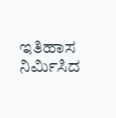ಇತಿಹಾಸ ನಿರ್ಮಿಸಿದ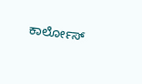ಕಾರ್ಲೋಸ್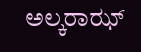ಅಲ್ಕರಾಝ್